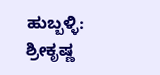ಹುಬ್ಬಳ್ಳಿ: ಶ್ರೀಕೃಷ್ಣ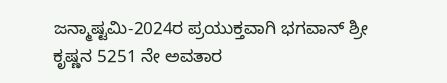ಜನ್ಮಾಷ್ಟಮಿ-2024ರ ಪ್ರಯುಕ್ತವಾಗಿ ಭಗವಾನ್ ಶ್ರೀ ಕೃಷ್ಣನ 5251 ನೇ ಅವತಾರ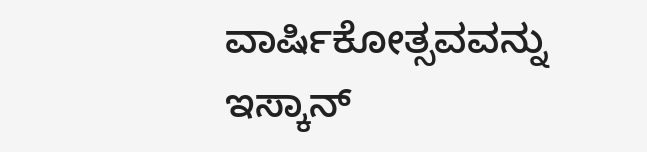ವಾರ್ಷಿಕೋತ್ಸವವನ್ನು ಇಸ್ಕಾನ್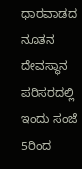ಧಾರವಾಡದ ನೂತನ ದೇವಸ್ಥಾನ ಪರಿಸರದಲ್ಲಿ ಇಂದು ಸಂಜೆ 5ರಿಂದ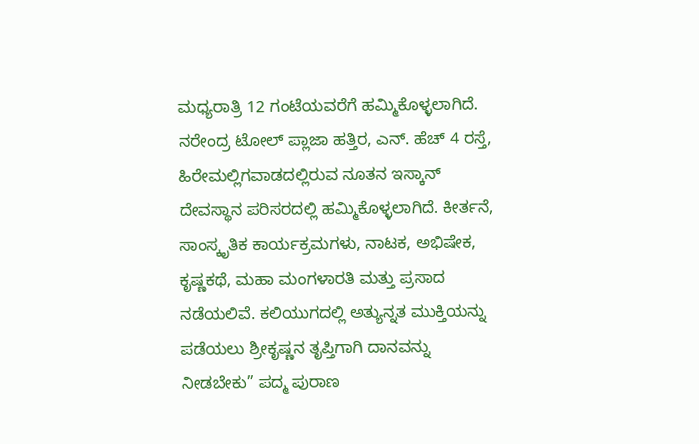ಮಧ್ಯರಾತ್ರಿ 12 ಗಂಟೆಯವರೆಗೆ ಹಮ್ಮಿಕೊಳ್ಳಲಾಗಿದೆ.
ನರೇಂದ್ರ ಟೋಲ್ ಪ್ಲಾಜಾ ಹತ್ತಿರ, ಎನ್. ಹೆಚ್ 4 ರಸ್ತೆ, ಹಿರೇಮಲ್ಲಿಗವಾಡದಲ್ಲಿರುವ ನೂತನ ಇಸ್ಕಾನ್ ದೇವಸ್ಥಾನ ಪರಿಸರದಲ್ಲಿ ಹಮ್ಮಿಕೊಳ್ಳಲಾಗಿದೆ. ಕೀರ್ತನೆ, ಸಾಂಸ್ಕೃತಿಕ ಕಾರ್ಯಕ್ರಮಗಳು, ನಾಟಕ, ಅಭಿಷೇಕ, ಕೃಷ್ಣಕಥೆ, ಮಹಾ ಮಂಗಳಾರತಿ ಮತ್ತು ಪ್ರಸಾದ ನಡೆಯಲಿವೆ. ಕಲಿಯುಗದಲ್ಲಿ ಅತ್ಯುನ್ನತ ಮುಕ್ತಿಯನ್ನು ಪಡೆಯಲು ಶ್ರೀಕೃಷ್ಣನ ತೃಪ್ತಿಗಾಗಿ ದಾನವನ್ನು ನೀಡಬೇಕು” ಪದ್ಮ ಪುರಾಣ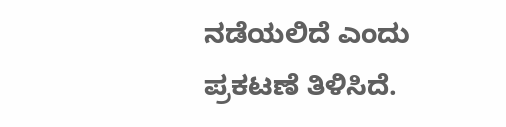ನಡೆಯಲಿದೆ ಎಂದು ಪ್ರಕಟಣೆ ತಿಳಿಸಿದೆ.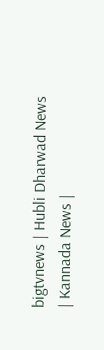bigtvnews | Hubli Dharwad News | Kannada News |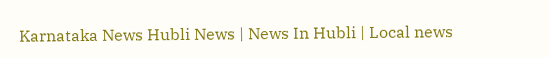Karnataka News Hubli News | News In Hubli | Local news